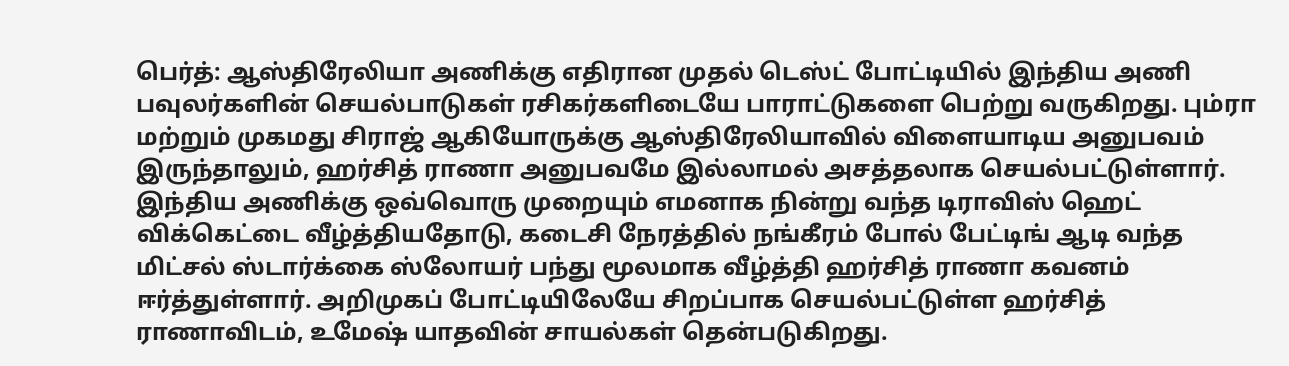பெர்த்: ஆஸ்திரேலியா அணிக்கு எதிரான முதல் டெஸ்ட் போட்டியில் இந்திய அணி பவுலர்களின் செயல்பாடுகள் ரசிகர்களிடையே பாராட்டுகளை பெற்று வருகிறது. பும்ரா மற்றும் முகமது சிராஜ் ஆகியோருக்கு ஆஸ்திரேலியாவில் விளையாடிய அனுபவம் இருந்தாலும், ஹர்சித் ராணா அனுபவமே இல்லாமல் அசத்தலாக செயல்பட்டுள்ளார்.
இந்திய அணிக்கு ஒவ்வொரு முறையும் எமனாக நின்று வந்த டிராவிஸ் ஹெட் விக்கெட்டை வீழ்த்தியதோடு, கடைசி நேரத்தில் நங்கீரம் போல் பேட்டிங் ஆடி வந்த மிட்சல் ஸ்டார்க்கை ஸ்லோயர் பந்து மூலமாக வீழ்த்தி ஹர்சித் ராணா கவனம் ஈர்த்துள்ளார். அறிமுகப் போட்டியிலேயே சிறப்பாக செயல்பட்டுள்ள ஹர்சித் ராணாவிடம், உமேஷ் யாதவின் சாயல்கள் தென்படுகிறது.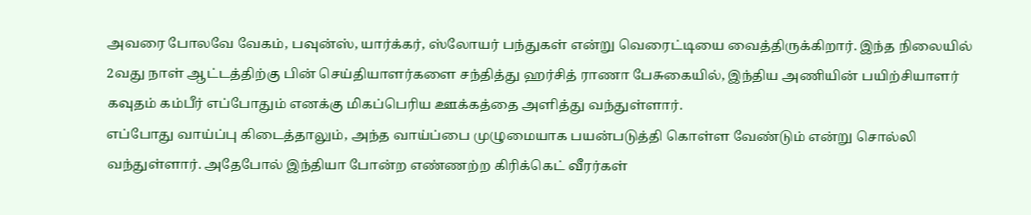அவரை போலவே வேகம், பவுன்ஸ், யார்க்கர், ஸ்லோயர் பந்துகள் என்று வெரைட்டியை வைத்திருக்கிறார். இந்த நிலையில் 2வது நாள் ஆட்டத்திற்கு பின் செய்தியாளர்களை சந்தித்து ஹர்சித் ராணா பேசுகையில், இந்திய அணியின் பயிற்சியாளர் கவுதம் கம்பீர் எப்போதும் எனக்கு மிகப்பெரிய ஊக்கத்தை அளித்து வந்துள்ளார்.
எப்போது வாய்ப்பு கிடைத்தாலும், அந்த வாய்ப்பை முழுமையாக பயன்படுத்தி கொள்ள வேண்டும் என்று சொல்லி வந்துள்ளார். அதேபோல் இந்தியா போன்ற எண்ணற்ற கிரிக்கெட் வீரர்கள்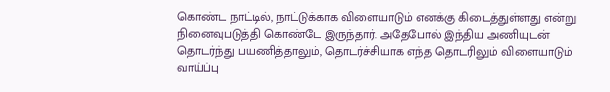கொண்ட நாட்டில், நாட்டுக்காக விளையாடும் எனக்கு கிடைத்துள்ளது என்று நினைவுபடுத்தி கொண்டே இருந்தார். அதேபோல் இந்திய அணியுடன் தொடர்ந்து பயணித்தாலும், தொடர்ச்சியாக எந்த தொடரிலும் விளையாடும் வாய்ப்பு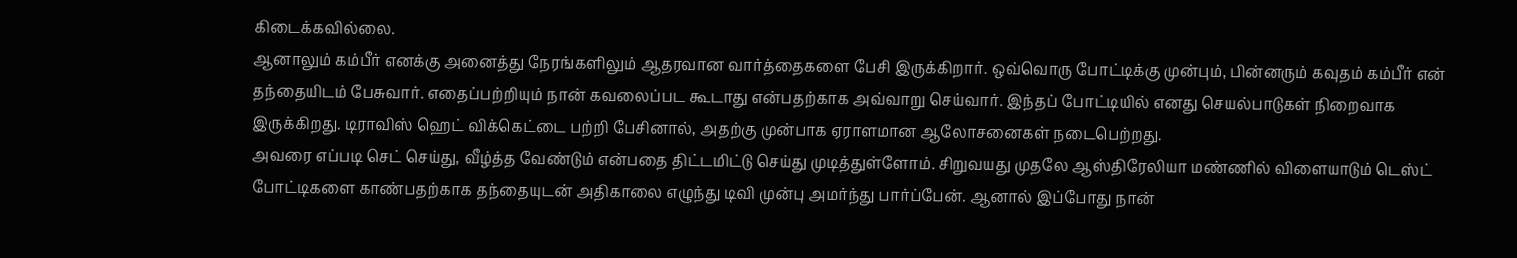கிடைக்கவில்லை.
ஆனாலும் கம்பீர் எனக்கு அனைத்து நேரங்களிலும் ஆதரவான வார்த்தைகளை பேசி இருக்கிறார். ஒவ்வொரு போட்டிக்கு முன்பும், பின்னரும் கவுதம் கம்பீர் என் தந்தையிடம் பேசுவார். எதைப்பற்றியும் நான் கவலைப்பட கூடாது என்பதற்காக அவ்வாறு செய்வார். இந்தப் போட்டியில் எனது செயல்பாடுகள் நிறைவாக இருக்கிறது. டிராவிஸ் ஹெட் விக்கெட்டை பற்றி பேசினால், அதற்கு முன்பாக ஏராளமான ஆலோசனைகள் நடைபெற்றது.
அவரை எப்படி செட் செய்து, வீழ்த்த வேண்டும் என்பதை திட்டமிட்டு செய்து முடித்துள்ளோம். சிறுவயது முதலே ஆஸ்திரேலியா மண்ணில் விளையாடும் டெஸ்ட் போட்டிகளை காண்பதற்காக தந்தையுடன் அதிகாலை எழுந்து டிவி முன்பு அமர்ந்து பார்ப்பேன். ஆனால் இப்போது நான்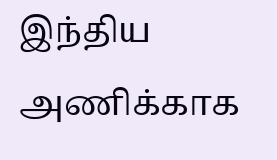இந்திய அணிக்காக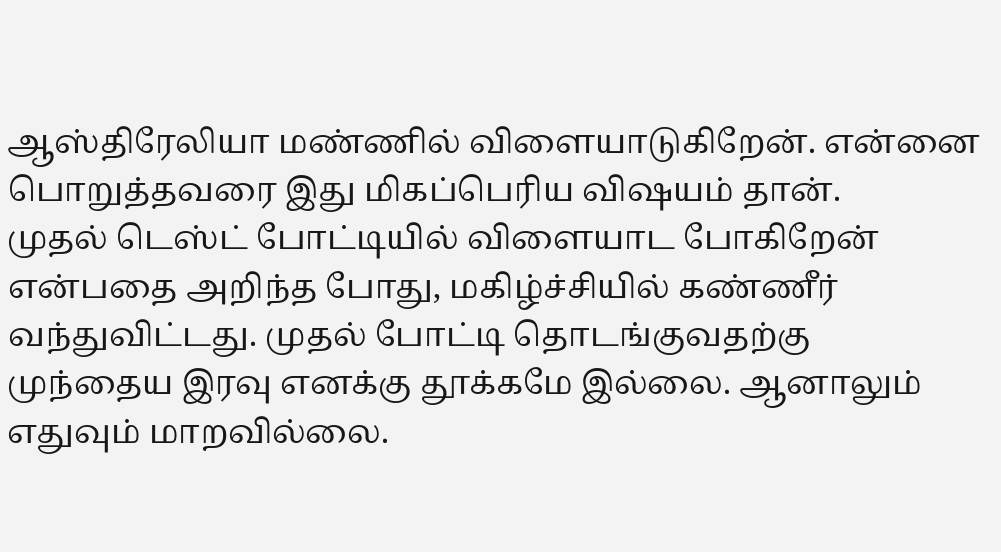ஆஸ்திரேலியா மண்ணில் விளையாடுகிறேன். என்னை பொறுத்தவரை இது மிகப்பெரிய விஷயம் தான்.
முதல் டெஸ்ட் போட்டியில் விளையாட போகிறேன் என்பதை அறிந்த போது, மகிழ்ச்சியில் கண்ணீர் வந்துவிட்டது. முதல் போட்டி தொடங்குவதற்கு முந்தைய இரவு எனக்கு தூக்கமே இல்லை. ஆனாலும் எதுவும் மாறவில்லை.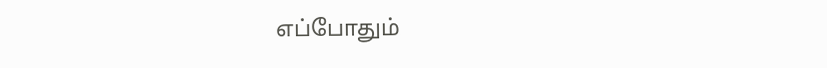எப்போதும்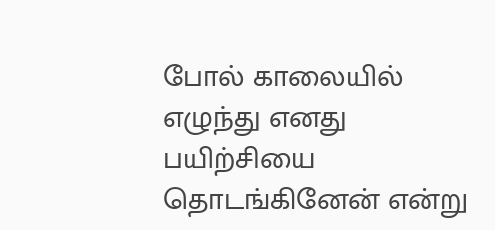போல் காலையில் எழுந்து எனது பயிற்சியை தொடங்கினேன் என்று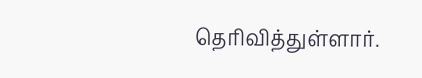தெரிவித்துள்ளார்.